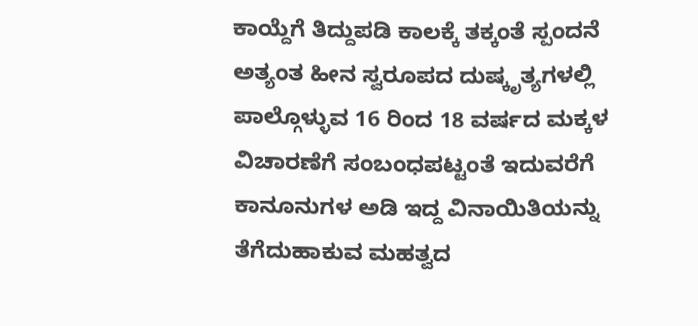ಕಾಯ್ದೆಗೆ ತಿದ್ದುಪಡಿ ಕಾಲಕ್ಕೆ ತಕ್ಕಂತೆ ಸ್ಪಂದನೆ ಅತ್ಯಂತ ಹೀನ ಸ್ವರೂಪದ ದುಷ್ಕೃತ್ಯಗಳಲ್ಲಿ ಪಾಲ್ಗೊಳ್ಳುವ 16 ರಿಂದ 18 ವರ್ಷದ ಮಕ್ಕಳ ವಿಚಾರಣೆಗೆ ಸಂಬಂಧಪಟ್ಟಂತೆ ಇದುವರೆಗೆ ಕಾನೂನುಗಳ ಅಡಿ ಇದ್ದ ವಿನಾಯಿತಿಯನ್ನು ತೆಗೆದುಹಾಕುವ ಮಹತ್ವದ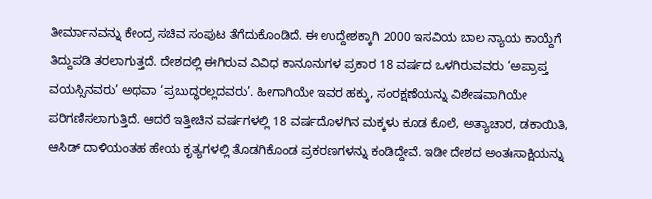ತೀರ್ಮಾನವನ್ನು ಕೇಂದ್ರ ಸಚಿವ ಸಂಪುಟ ತೆಗೆದುಕೊಂಡಿದೆ. ಈ ಉದ್ದೇಶಕ್ಕಾಗಿ 2000 ಇಸವಿಯ ಬಾಲ ನ್ಯಾಯ ಕಾಯ್ದೆಗೆ ತಿದ್ದುಪಡಿ ತರಲಾಗುತ್ತದೆ. ದೇಶದಲ್ಲಿ ಈಗಿರುವ ವಿವಿಧ ಕಾನೂನುಗಳ ಪ್ರಕಾರ 18 ವರ್ಷದ ಒಳಗಿರುವವರು ‘ಅಪ್ರಾಪ್ತ ವಯಸ್ಸಿನವರು’ ಅಥವಾ ‘ಪ್ರಬುದ್ಧರಲ್ಲದವರು’. ಹೀಗಾಗಿಯೇ ಇವರ ಹಕ್ಕು, ಸಂರಕ್ಷಣೆಯನ್ನು ವಿಶೇಷವಾಗಿಯೇ ಪರಿಗಣಿಸಲಾಗುತ್ತಿದೆ. ಆದರೆ ಇತ್ತೀಚಿನ ವರ್ಷಗಳಲ್ಲಿ 18 ವರ್ಷದೊಳಗಿನ ಮಕ್ಕಳು ಕೂಡ ಕೊಲೆ, ಅತ್ಯಾಚಾರ, ಡಕಾಯಿತಿ, ಆಸಿಡ್ ದಾಳಿಯಂತಹ ಹೇಯ ಕೃತ್ಯಗಳಲ್ಲಿ ತೊಡಗಿಕೊಂಡ ಪ್ರಕರಣಗಳನ್ನು ಕಂಡಿದ್ದೇವೆ. ಇಡೀ ದೇಶದ ಅಂತಃಸಾಕ್ಷಿಯನ್ನು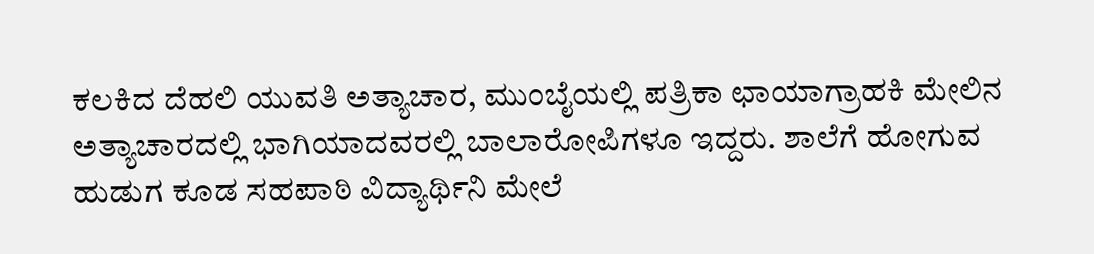ಕಲಕಿದ ದೆಹಲಿ ಯುವತಿ ಅತ್ಯಾಚಾರ, ಮುಂಬೈಯಲ್ಲಿ ಪತ್ರಿಕಾ ಛಾಯಾಗ್ರಾಹಕಿ ಮೇಲಿನ ಅತ್ಯಾಚಾರದಲ್ಲಿ ಭಾಗಿಯಾದವರಲ್ಲಿ ಬಾಲಾರೋಪಿಗಳೂ ಇದ್ದರು. ಶಾಲೆಗೆ ಹೋಗುವ ಹುಡುಗ ಕೂಡ ಸಹಪಾಠಿ ವಿದ್ಯಾರ್ಥಿನಿ ಮೇಲೆ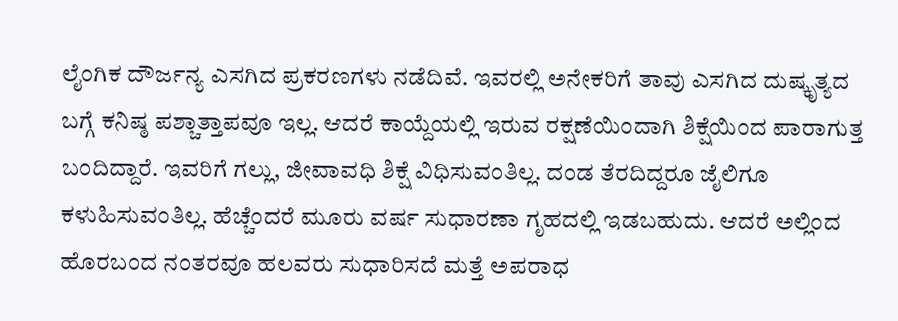ಲೈಂಗಿಕ ದೌರ್ಜನ್ಯ ಎಸಗಿದ ಪ್ರಕರಣಗಳು ನಡೆದಿವೆ. ಇವರಲ್ಲಿ ಅನೇಕರಿಗೆ ತಾವು ಎಸಗಿದ ದುಷ್ಕೃತ್ಯದ ಬಗ್ಗೆ ಕನಿಷ್ಠ ಪಶ್ಚಾತ್ತಾಪವೂ ಇಲ್ಲ. ಆದರೆ ಕಾಯ್ದೆಯಲ್ಲಿ ಇರುವ ರಕ್ಷಣೆಯಿಂದಾಗಿ ಶಿಕ್ಷೆಯಿಂದ ಪಾರಾಗುತ್ತ ಬಂದಿದ್ದಾರೆ. ಇವರಿಗೆ ಗಲ್ಲು, ಜೀವಾವಧಿ ಶಿಕ್ಷೆ ವಿಧಿಸುವಂತಿಲ್ಲ. ದಂಡ ತೆರದಿದ್ದರೂ ಜೈಲಿಗೂ ಕಳುಹಿಸುವಂತಿಲ್ಲ. ಹೆಚ್ಚೆಂದರೆ ಮೂರು ವರ್ಷ ಸುಧಾರಣಾ ಗೃಹದಲ್ಲಿ ಇಡಬಹುದು. ಆದರೆ ಅಲ್ಲಿಂದ ಹೊರಬಂದ ನಂತರವೂ ಹಲವರು ಸುಧಾರಿಸದೆ ಮತ್ತೆ ಅಪರಾಧ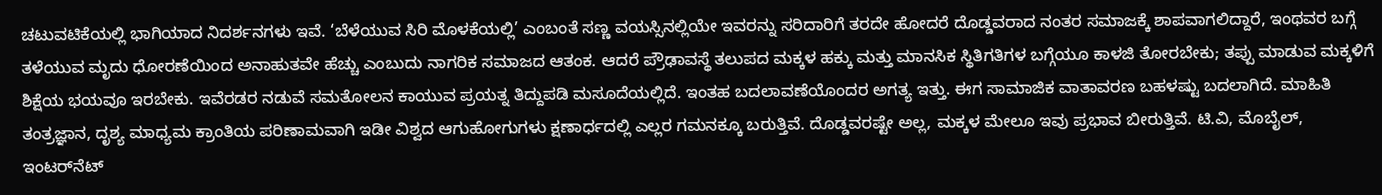ಚಟುವಟಿಕೆಯಲ್ಲಿ ಭಾಗಿಯಾದ ನಿದರ್ಶನಗಳು ಇವೆ. ‘ಬೆಳೆಯುವ ಸಿರಿ ಮೊಳಕೆಯಲ್ಲಿ’ ಎಂಬಂತೆ ಸಣ್ಣ ವಯಸ್ಸಿನಲ್ಲಿಯೇ ಇವರನ್ನು ಸರಿದಾರಿಗೆ ತರದೇ ಹೋದರೆ ದೊಡ್ಡವರಾದ ನಂತರ ಸಮಾಜಕ್ಕೆ ಶಾಪವಾಗಲಿದ್ದಾರೆ, ಇಂಥವರ ಬಗ್ಗೆ ತಳೆಯುವ ಮೃದು ಧೋರಣೆಯಿಂದ ಅನಾಹುತವೇ ಹೆಚ್ಚು ಎಂಬುದು ನಾಗರಿಕ ಸಮಾಜದ ಆತಂಕ. ಆದರೆ ಪ್ರೌಢಾವಸ್ಥೆ ತಲುಪದ ಮಕ್ಕಳ ಹಕ್ಕು ಮತ್ತು ಮಾನಸಿಕ ಸ್ಥಿತಿಗತಿಗಳ ಬಗ್ಗೆಯೂ ಕಾಳಜಿ ತೋರಬೇಕು; ತಪ್ಪು ಮಾಡುವ ಮಕ್ಕಳಿಗೆ ಶಿಕ್ಷೆಯ ಭಯವೂ ಇರಬೇಕು. ಇವೆರಡರ ನಡುವೆ ಸಮತೋಲನ ಕಾಯುವ ಪ್ರಯತ್ನ ತಿದ್ದುಪಡಿ ಮಸೂದೆಯಲ್ಲಿದೆ. ಇಂತಹ ಬದಲಾವಣೆಯೊಂದರ ಅಗತ್ಯ ಇತ್ತು. ಈಗ ಸಾಮಾಜಿಕ ವಾತಾವರಣ ಬಹಳಷ್ಟು ಬದಲಾಗಿದೆ. ಮಾಹಿತಿ ತಂತ್ರಜ್ಞಾನ, ದೃಶ್ಯ ಮಾಧ್ಯಮ ಕ್ರಾಂತಿಯ ಪರಿಣಾಮವಾಗಿ ಇಡೀ ವಿಶ್ವದ ಆಗುಹೋಗುಗಳು ಕ್ಷಣಾರ್ಧದಲ್ಲಿ ಎಲ್ಲರ ಗಮನಕ್ಕೂ ಬರುತ್ತಿವೆ. ದೊಡ್ಡವರಷ್ಟೇ ಅಲ್ಲ, ಮಕ್ಕಳ ಮೇಲೂ ಇವು ಪ್ರಭಾವ ಬೀರುತ್ತಿವೆ. ಟಿ.ವಿ, ಮೊಬೈಲ್, ಇಂಟರ್‌ನೆಟ್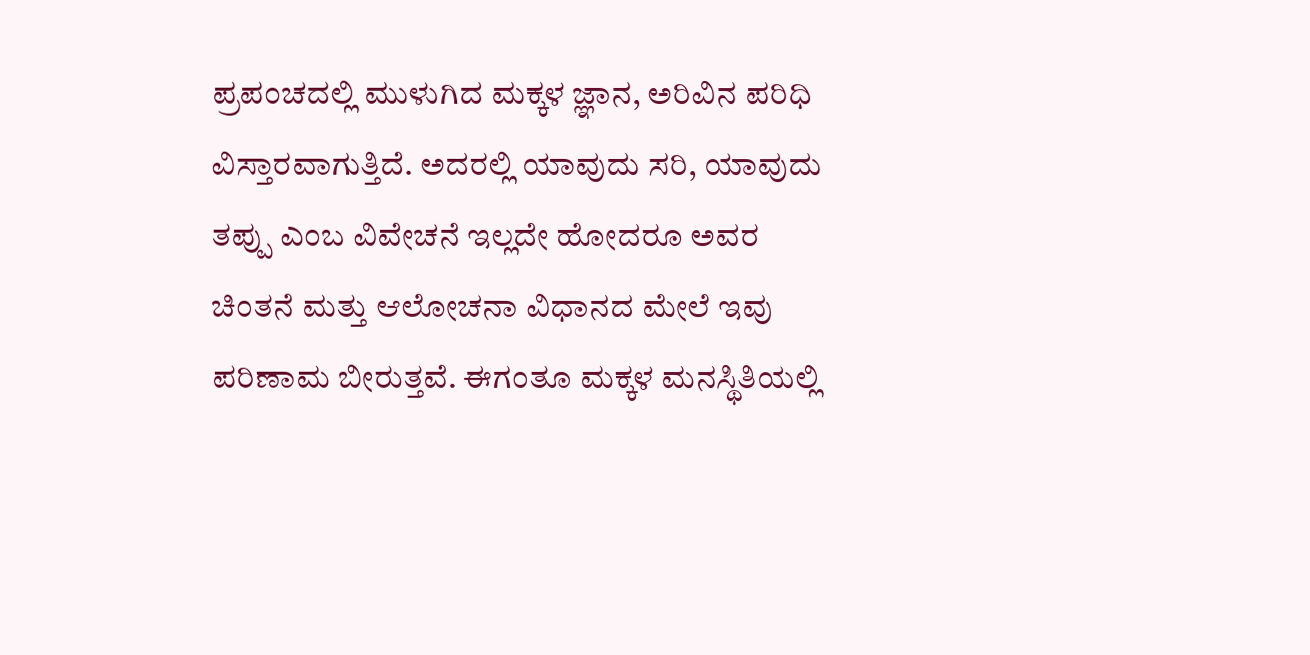ಪ್ರಪಂಚದಲ್ಲಿ ಮುಳುಗಿದ ಮಕ್ಕಳ ಜ್ಞಾನ, ಅರಿವಿನ ಪರಿಧಿ ವಿಸ್ತಾರವಾಗುತ್ತಿದೆ. ಅದರಲ್ಲಿ ಯಾವುದು ಸರಿ, ಯಾವುದು ತಪ್ಪು ಎಂಬ ವಿವೇಚನೆ ಇಲ್ಲದೇ ಹೋದರೂ ಅವರ ಚಿಂತನೆ ಮತ್ತು ಆಲೋಚನಾ ವಿಧಾನದ ಮೇಲೆ ಇವು ಪರಿಣಾಮ ಬೀರುತ್ತವೆ. ಈಗಂತೂ ಮಕ್ಕಳ ಮನಸ್ಥಿತಿಯಲ್ಲಿ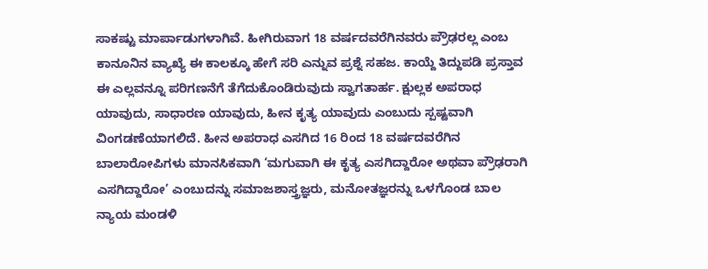ಸಾಕಷ್ಟು ಮಾರ್ಪಾಡುಗಳಾಗಿವೆ. ಹೀಗಿರುವಾಗ 18 ವರ್ಷದವರೆಗಿನವರು ಪ್ರೌಢರಲ್ಲ ಎಂಬ ಕಾನೂನಿನ ವ್ಯಾಖ್ಯೆ ಈ ಕಾಲಕ್ಕೂ ಹೇಗೆ ಸರಿ ಎನ್ನುವ ಪ್ರಶ್ನೆ ಸಹಜ. ಕಾಯ್ದೆ ತಿದ್ದುಪಡಿ ಪ್ರಸ್ತಾವ ಈ ಎಲ್ಲವನ್ನೂ ಪರಿಗಣನೆಗೆ ತೆಗೆದುಕೊಂಡಿರುವುದು ಸ್ವಾಗತಾರ್ಹ. ಕ್ಷುಲ್ಲಕ ಅಪರಾಧ ಯಾವುದು, ಸಾಧಾರಣ ಯಾವುದು, ಹೀನ ಕೃತ್ಯ ಯಾವುದು ಎಂಬುದು ಸ್ಪಷ್ಟವಾಗಿ ವಿಂಗಡಣೆಯಾಗಲಿದೆ. ಹೀನ ಅಪರಾಧ ಎಸಗಿದ 16 ರಿಂದ 18 ವರ್ಷದವರೆಗಿನ ಬಾಲಾರೋಪಿಗಳು ಮಾನಸಿಕವಾಗಿ ‘ಮಗುವಾಗಿ ಈ ಕೃತ್ಯ ಎಸಗಿದ್ದಾರೋ ಅಥವಾ ಪ್ರೌಢರಾಗಿ ಎಸಗಿದ್ದಾರೋ’ ಎಂಬುದನ್ನು ಸಮಾಜಶಾಸ್ತ್ರಜ್ಞರು, ಮನೋತಜ್ಞರನ್ನು ಒಳಗೊಂಡ ಬಾಲ ನ್ಯಾಯ ಮಂಡಳಿ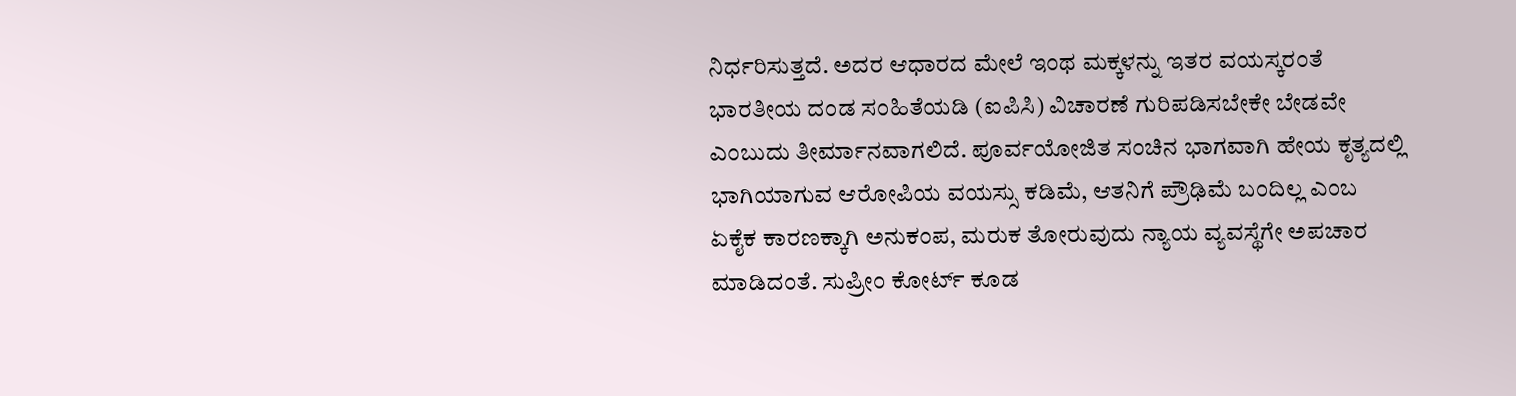ನಿರ್ಧರಿಸುತ್ತದೆ. ಅದರ ಆಧಾರದ ಮೇಲೆ ಇಂಥ ಮಕ್ಕಳನ್ನು ಇತರ ವಯಸ್ಕರಂತೆ ಭಾರತೀಯ ದಂಡ ಸಂಹಿತೆಯಡಿ (ಐಪಿಸಿ) ವಿಚಾರಣೆ ಗುರಿಪಡಿಸಬೇಕೇ ಬೇಡವೇ ಎಂಬುದು ತೀರ್ಮಾನವಾಗಲಿದೆ. ಪೂರ್ವಯೋಜಿತ ಸಂಚಿನ ಭಾಗವಾಗಿ ಹೇಯ ಕೃತ್ಯದಲ್ಲಿ ಭಾಗಿಯಾಗುವ ಆರೋಪಿಯ ವಯಸ್ಸು ಕಡಿಮೆ, ಆತನಿಗೆ ಪ್ರೌಢಿಮೆ ಬಂದಿಲ್ಲ ಎಂಬ ಏಕೈಕ ಕಾರಣಕ್ಕಾಗಿ ಅನುಕಂಪ, ಮರುಕ ತೋರುವುದು ನ್ಯಾಯ ವ್ಯವಸ್ಥೆಗೇ ಅಪಚಾರ ಮಾಡಿದಂತೆ. ಸುಪ್ರೀಂ ಕೋರ್ಟ್‌ ಕೂಡ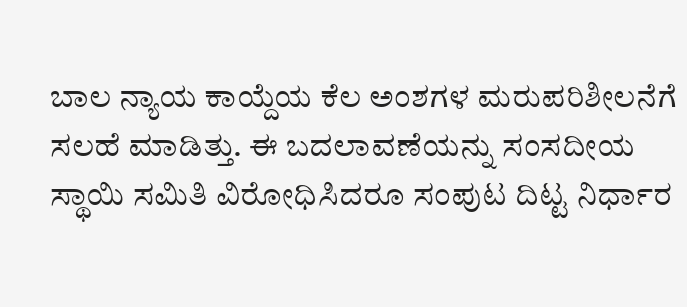ಬಾಲ ನ್ಯಾಯ ಕಾಯ್ದೆಯ ಕೆಲ ಅಂಶಗಳ ಮರುಪರಿಶೀಲನೆಗೆ ಸಲಹೆ ಮಾಡಿತ್ತು. ಈ ಬದಲಾವಣೆಯನ್ನು ಸಂಸದೀಯ ಸ್ಥಾಯಿ ಸಮಿತಿ ವಿರೋಧಿಸಿದರೂ ಸಂಪುಟ ದಿಟ್ಟ ನಿರ್ಧಾರ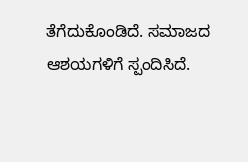ತೆಗೆದುಕೊಂಡಿದೆ. ಸಮಾಜದ ಆಶಯಗಳಿಗೆ ಸ್ಪಂದಿಸಿದೆ.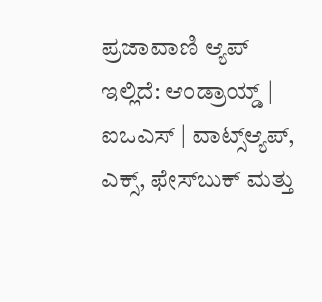ಪ್ರಜಾವಾಣಿ ಆ್ಯಪ್ ಇಲ್ಲಿದೆ: ಆಂಡ್ರಾಯ್ಡ್ | ಐಒಎಸ್ | ವಾಟ್ಸ್ಆ್ಯಪ್, ಎಕ್ಸ್, ಫೇಸ್‌ಬುಕ್ ಮತ್ತು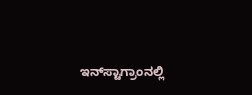ಇನ್‌ಸ್ಟಾಗ್ರಾಂನಲ್ಲಿ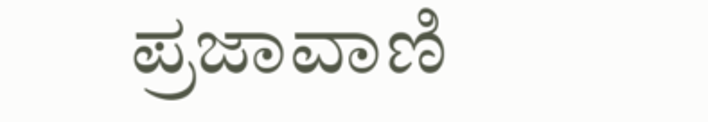ಪ್ರಜಾವಾಣಿ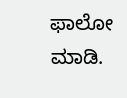ಫಾಲೋ ಮಾಡಿ.